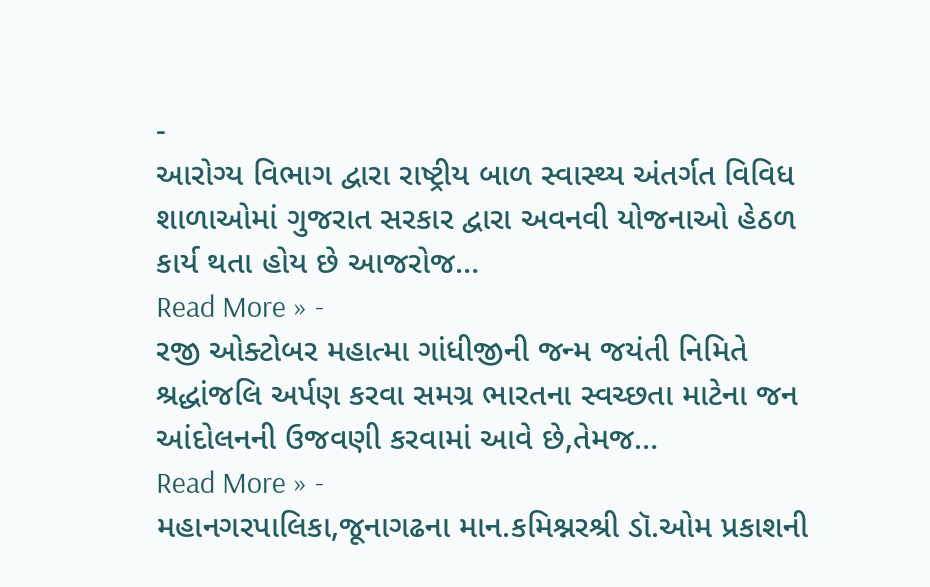-
આરોગ્ય વિભાગ દ્વારા રાષ્ટ્રીય બાળ સ્વાસ્થ્ય અંતર્ગત વિવિધ શાળાઓમાં ગુજરાત સરકાર દ્વારા અવનવી યોજનાઓ હેઠળ કાર્ય થતા હોય છે આજરોજ…
Read More » -
રજી ઓક્ટોબર મહાત્મા ગાંધીજીની જન્મ જયંતી નિમિતે શ્રદ્ધાંજલિ અર્પણ કરવા સમગ્ર ભારતના સ્વચ્છતા માટેના જન આંદોલનની ઉજવણી કરવામાં આવે છે,તેમજ…
Read More » -
મહાનગરપાલિકા,જૂનાગઢના માન.કમિશ્નરશ્રી ડૉ.ઓમ પ્રકાશની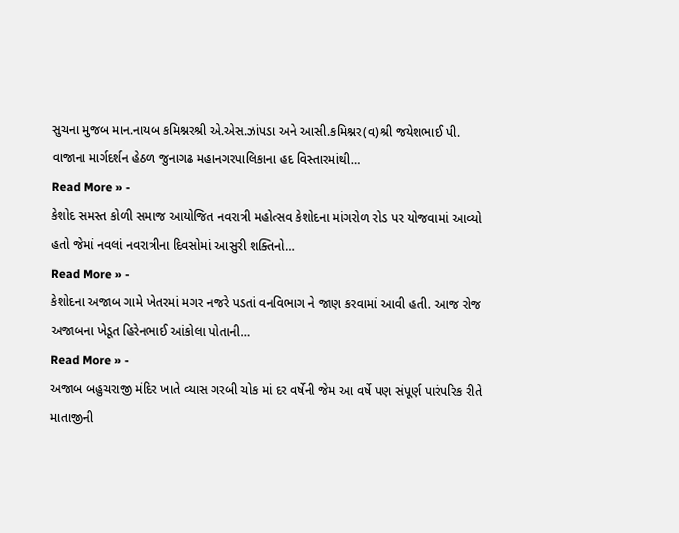સુચના મુજબ માન.નાયબ કમિશ્નરશ્રી એ.એસ.ઝાંપડા અને આસી.કમિશ્નર(વ)શ્રી જયેશભાઈ પી. વાજાના માર્ગદર્શન હેઠળ જુનાગઢ મહાનગરપાલિકાના હદ વિસ્તારમાંથી…
Read More » -
કેશોદ સમસ્ત કોળી સમાજ આયોજિત નવરાત્રી મહોત્સવ કેશોદના માંગરોળ રોડ પર યોજવામાં આવ્યો હતો જેમાં નવલાં નવરાત્રીના દિવસોમાં આસુરી શક્તિનો…
Read More » -
કેશોદના અજાબ ગામે ખેતરમાં મગર નજરે પડતાં વનવિભાગ ને જાણ કરવામાં આવી હતી. આજ રોજ અજાબના ખેડૂત હિરેનભાઈ આંકોલા પોતાની…
Read More » -
અજાબ બહુચરાજી મંદિર ખાતે વ્યાસ ગરબી ચોક માં દર વર્ષેની જેમ આ વર્ષે પણ સંપૂર્ણ પારંપરિક રીતે માતાજીની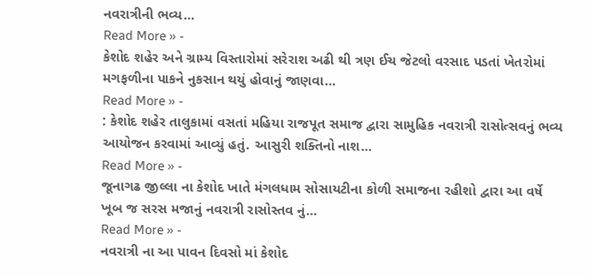નવરાત્રીની ભવ્ય…
Read More » -
કેશોદ શહેર અને ગ્રામ્ય વિસ્તારોમાં સરેરાશ અઢી થી ત્રણ ઈચ જેટલો વરસાદ પડતાં ખેતરોમાં મગફળીના પાકને નુકસાન થયું હોવાનું જાણવા…
Read More » -
: કેશોદ શહેર તાલુકામાં વસતાં મહિયા રાજપૂત સમાજ દ્વારા સામુહિક નવરાત્રી રાસોત્સવનું ભવ્ય આયોજન કરવામાં આવ્યું હતું. આસુરી શક્તિનો નાશ…
Read More » -
જૂનાગઢ જીલ્લા ના કેશોદ ખાતે મંગલધામ સોસાયટીના કોળી સમાજના રહીશો દ્વારા આ વર્ષે ખૂબ જ સરસ મજાનું નવરાત્રી રાસોસ્તવ નું…
Read More » -
નવરાત્રી ના આ પાવન દિવસો માં કેશોદ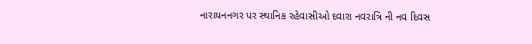નારાયનનગર પર સ્થાનિક રહેવાસીઓ દવારા નવરાત્રિ ની નવ દિવસ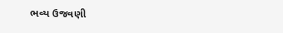ભવ્ય ઉજવણી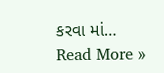કરવા માં…
Read More »